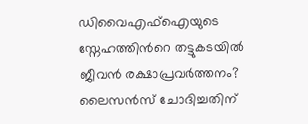ഡിവൈഎഫ്ഐയുടെ സ്നേഹത്തിന്‍റെ തട്ടുകടയിൽ ജീവൻ രക്ഷാപ്രവര്‍ത്തനം? ലൈസൻസ് ചോദിച്ചതിന്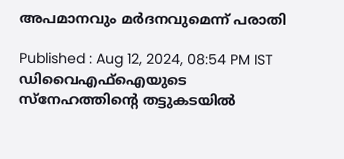അപമാനവും മർദനവുമെന്ന് പരാതി

Published : Aug 12, 2024, 08:54 PM IST
ഡിവൈഎഫ്ഐയുടെ സ്നേഹത്തിന്‍റെ തട്ടുകടയിൽ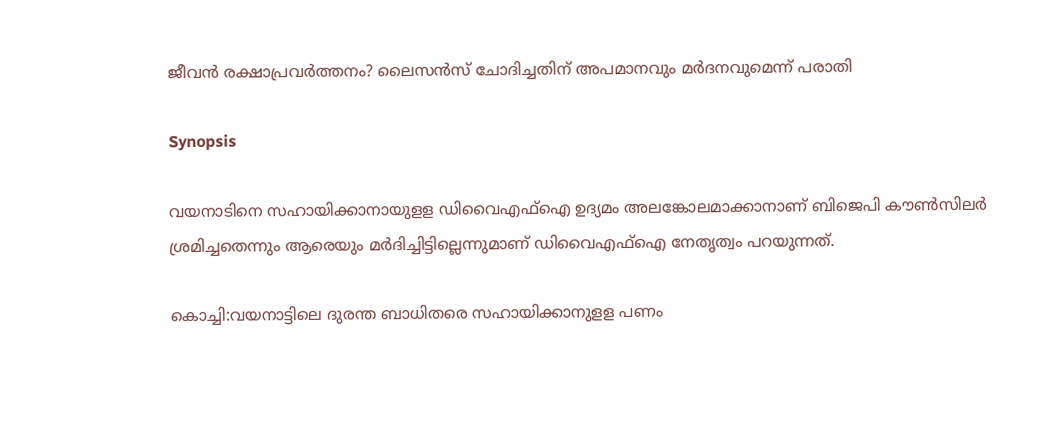ജീവൻ രക്ഷാപ്രവര്‍ത്തനം? ലൈസൻസ് ചോദിച്ചതിന് അപമാനവും മർദനവുമെന്ന് പരാതി

Synopsis

വയനാടിനെ സഹായിക്കാനായുളള ഡിവൈഎഫ്ഐ ഉദ്യമം അലങ്കോലമാക്കാനാണ് ബിജെപി കൗണ്‍സിലര്‍ ശ്രമിച്ചതെന്നും ആരെയും മര്‍ദിച്ചിട്ടില്ലെന്നുമാണ് ഡിവൈഎഫ്ഐ നേതൃത്വം പറയുന്നത്.

കൊച്ചി:വയനാട്ടിലെ ദുരന്ത ബാധിതരെ സഹായിക്കാനുളള പണം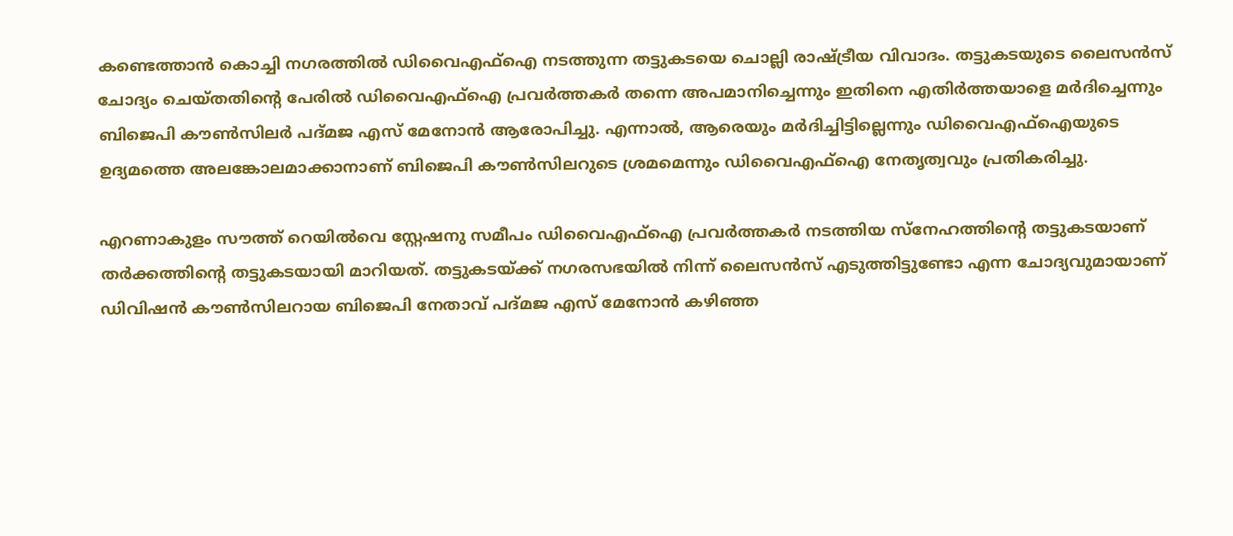കണ്ടെത്താന്‍ കൊച്ചി നഗരത്തില്‍ ഡിവൈഎഫ്ഐ നടത്തുന്ന തട്ടുകടയെ ചൊല്ലി രാഷ്ട്രീയ വിവാദം. തട്ടുകടയുടെ ലൈസന്‍സ് ചോദ്യം ചെയ്തതിന്‍റെ പേരില്‍ ഡിവൈഎഫ്ഐ പ്രവര്‍ത്തകര്‍ തന്നെ അപമാനിച്ചെന്നും ഇതിനെ എതിര്‍ത്തയാളെ മര്‍ദിച്ചെന്നും ബിജെപി കൗണ്‍സിലര്‍ പദ്മജ എസ് മേനോന്‍ ആരോപിച്ചു. എന്നാല്‍, ആരെയും മര്‍ദിച്ചിട്ടില്ലെന്നും ഡിവൈഎഫ്ഐയുടെ ഉദ്യമത്തെ അലങ്കോലമാക്കാനാണ് ബിജെപി കൗണ്‍സിലറുടെ ശ്രമമെന്നും ഡിവൈഎഫ്ഐ നേതൃത്വവും പ്രതികരിച്ചു.

എറണാകുളം സൗത്ത് റെയില്‍വെ സ്റ്റേഷനു സമീപം ഡിവൈഎഫ്ഐ പ്രവര്‍ത്തകര്‍ നടത്തിയ സ്നേഹത്തിന്‍റെ തട്ടുകടയാണ് തര്‍ക്കത്തിന്‍റെ തട്ടുകടയായി മാറിയത്. തട്ടുകടയ്ക്ക് നഗരസഭയില്‍ നിന്ന് ലൈസന്‍സ് എടുത്തിട്ടുണ്ടോ എന്ന ചോദ്യവുമായാണ് ഡിവിഷന്‍ കൗണ്‍സിലറായ ബിജെപി നേതാവ് പദ്മജ എസ് മേനോന്‍ കഴിഞ്ഞ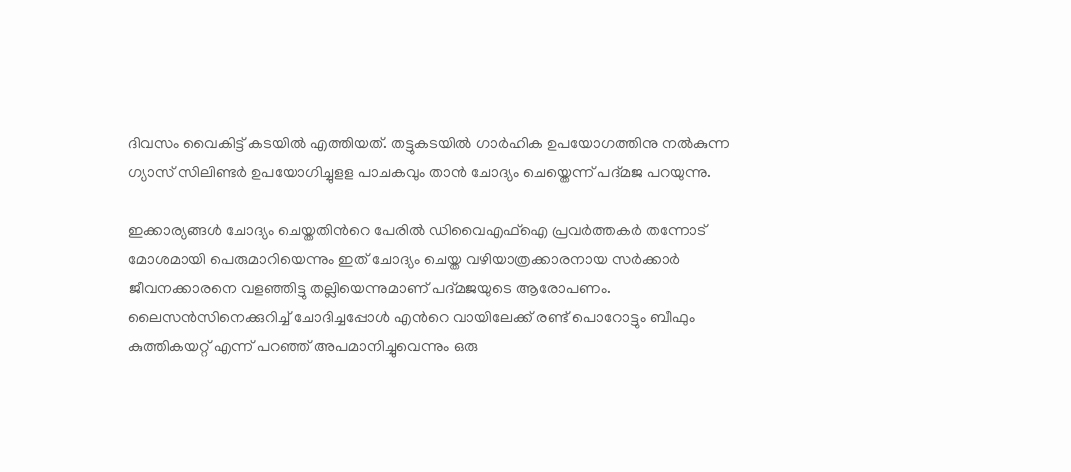ദിവസം വൈകിട്ട് കടയില്‍ എത്തിയത്. തട്ടുകടയില്‍ ഗാര്‍ഹിക ഉപയോഗത്തിനു നല്‍കുന്ന ഗ്യാസ് സിലിണ്ടര്‍ ഉപയോഗിച്ചുളള പാചകവും താന്‍ ചോദ്യം ചെയ്തെന്ന് പദ്മജ പറയുന്നു.

ഇക്കാര്യങ്ങള്‍ ചോദ്യം ചെയ്തതിന്‍റെ പേരില്‍ ഡിവൈഎഫ്ഐ പ്രവര്‍ത്തകര്‍ തന്നോട് മോശമായി പെരുമാറിയെന്നും ഇത് ചോദ്യം ചെയ്ത വഴിയാത്രക്കാരനായ സര്‍ക്കാര്‍ ജീവനക്കാരനെ വളഞ്ഞിട്ടു തല്ലിയെന്നുമാണ് പദ്മജയുടെ ആരോപണം. ലൈസന്‍സിനെക്കുറിച്ച് ചോദിച്ചപ്പോള്‍ എന്‍റെ വായിലേക്ക് രണ്ട് പൊറോട്ടും ബീഫും കുത്തികയറ്റ് എന്ന് പറഞ്ഞ് അപമാനിച്ചുവെന്നും ഒരു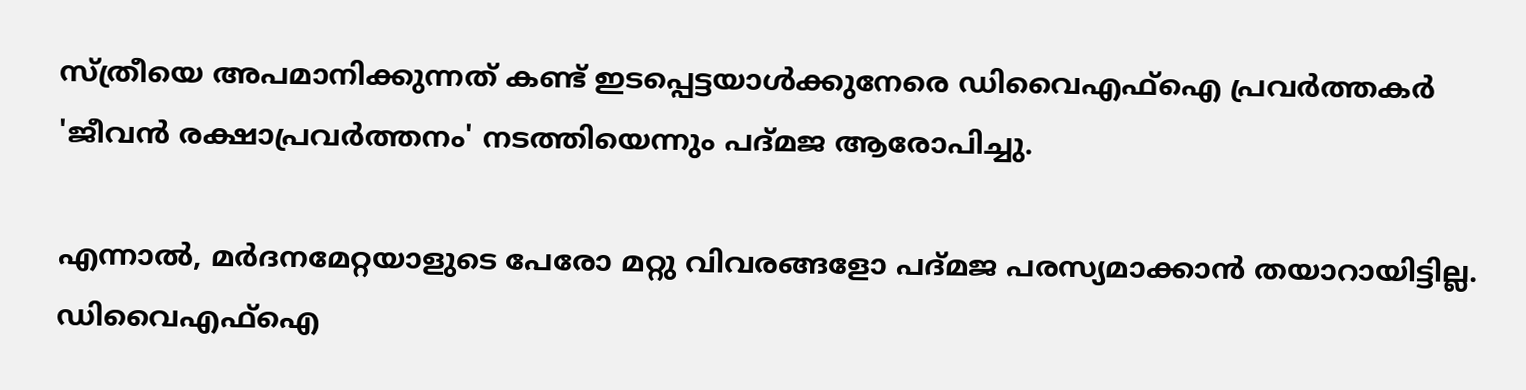സ്ത്രീയെ അപമാനിക്കുന്നത് കണ്ട് ഇടപ്പെട്ടയാള്‍ക്കുനേരെ ഡിവൈഎഫ്ഐ പ്രവര്‍ത്തകര്‍ 'ജീവൻ രക്ഷാപ്രവര്‍ത്തനം' നടത്തിയെന്നും പദ്മജ ആരോപിച്ചു.

എന്നാല്‍, മര്‍ദനമേറ്റയാളുടെ പേരോ മറ്റു വിവരങ്ങളോ പദ്മജ പരസ്യമാക്കാന്‍ തയാറായിട്ടില്ല. ഡിവൈഎഫ്ഐ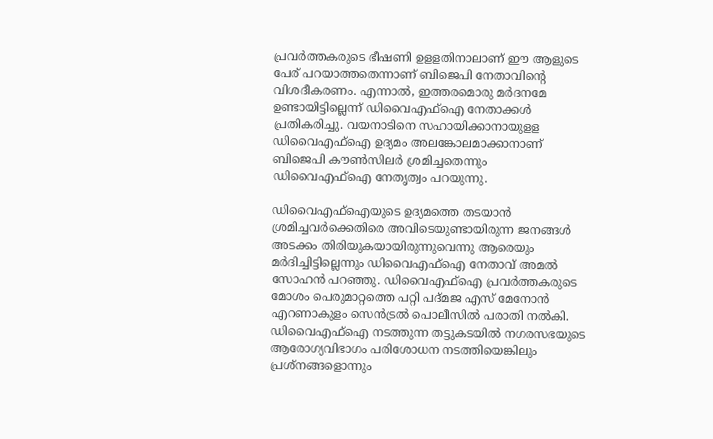പ്രവര്‍ത്തകരുടെ ഭീഷണി ഉളളതിനാലാണ് ഈ ആളുടെ പേര് പറയാത്തതെന്നാണ് ബിജെപി നേതാവിന്‍റെ വിശദീകരണം. എന്നാല്‍, ഇത്തരമൊരു മര്‍ദനമേ ഉണ്ടായിട്ടില്ലെന്ന് ഡിവൈഎഫ്ഐ നേതാക്കള്‍ പ്രതികരിച്ചു. വയനാടിനെ സഹായിക്കാനായുളള ഡിവൈഎഫ്ഐ ഉദ്യമം അലങ്കോലമാക്കാനാണ് ബിജെപി കൗണ്‍സിലര്‍ ശ്രമിച്ചതെന്നും ഡിവൈഎഫ്ഐ നേതൃത്വം പറയുന്നു.

ഡിവൈഎഫ്ഐയുടെ ഉദ്യമത്തെ തടയാൻ ശ്രമിച്ചവര്‍ക്കെതിരെ അവിടെയുണ്ടായിരുന്ന ജനങ്ങള്‍ അടക്കം തിരിയുകയായിരുന്നുവെന്നു ആരെയും മര്‍ദിച്ചിട്ടില്ലെന്നും ഡിവൈഎഫ്ഐ നേതാവ് അമല്‍ സോഹൻ പറഞ്ഞു. ഡിവൈഎഫ്ഐ പ്രവര്‍ത്തകരുടെ മോശം പെരുമാറ്റത്തെ പറ്റി പദ്മജ എസ് മേനോന്‍ എറണാകുളം സെന്‍ട്രല്‍ പൊലീസില്‍ പരാതി നല്‍കി. ഡിവൈഎഫ്ഐ നടത്തുന്ന തട്ടുകടയില്‍ നഗരസഭയുടെ ആരോഗ്യവിഭാഗം പരിശോധന നടത്തിയെങ്കിലും പ്രശ്നങ്ങളൊന്നും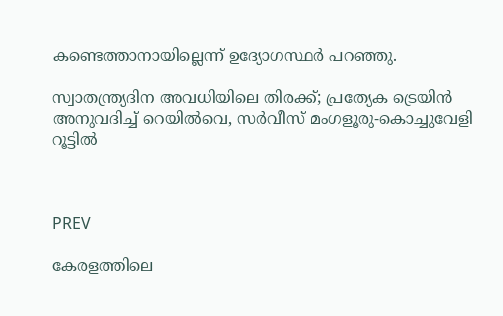കണ്ടെത്താനായില്ലെന്ന് ഉദ്യോഗസ്ഥര്‍ പറഞ്ഞു.

സ്വാതന്ത്ര്യദിന അവധിയിലെ തിരക്ക്; പ്രത്യേക ട്രെയിൻ അനുവദിച്ച് റെയില്‍വെ, സര്‍വീസ് മംഗളൂരു-കൊച്ചുവേളി റൂട്ടിൽ



PREV

കേരളത്തിലെ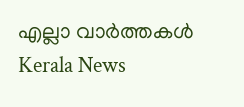എല്ലാ വാർത്തകൾ Kerala News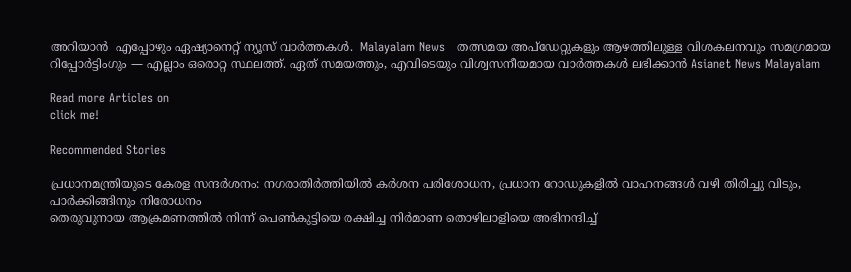അറിയാൻ  എപ്പോഴും ഏഷ്യാനെറ്റ് ന്യൂസ് വാർത്തകൾ.  Malayalam News   തത്സമയ അപ്‌ഡേറ്റുകളും ആഴത്തിലുള്ള വിശകലനവും സമഗ്രമായ റിപ്പോർട്ടിംഗും — എല്ലാം ഒരൊറ്റ സ്ഥലത്ത്. ഏത് സമയത്തും, എവിടെയും വിശ്വസനീയമായ വാർത്തകൾ ലഭിക്കാൻ Asianet News Malayalam

Read more Articles on
click me!

Recommended Stories

പ്രധാനമന്ത്രിയുടെ കേരള സന്ദ‍‌ർശനം: നഗരാതിർത്തിയിൽ ക‍ർശന പരിശോധന, പ്രധാന റോഡുകളിൽ വാഹനങ്ങൾ വഴി തിരിച്ചു വിടും, പാ‍‌ർക്കിങ്ങിനും നിരോധനം
തെരുവുനായ ആക്രമണത്തിൽ നിന്ന് പെണ്‍കുട്ടിയെ രക്ഷിച്ച നിര്‍മാണ തൊഴിലാളിയെ അഭിനന്ദിച്ച്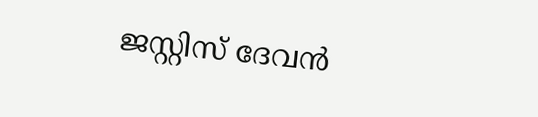ജസ്റ്റിസ് ദേവൻ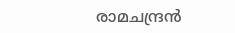രാമചന്ദ്രൻ